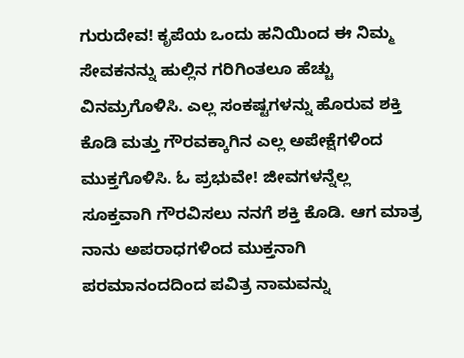ಗುರುದೇವ! ಕೃಪೆಯ ಒಂದು ಹನಿಯಿಂದ ಈ ನಿಮ್ಮ ಸೇವಕನನ್ನು ಹುಲ್ಲಿನ ಗರಿಗಿಂತಲೂ ಹೆಚ್ಚು ವಿನಮ್ರಗೊಳಿಸಿ. ಎಲ್ಲ ಸಂಕಷ್ಟಗಳನ್ನು ಹೊರುವ ಶಕ್ತಿ ಕೊಡಿ ಮತ್ತು ಗೌರವಕ್ಕಾಗಿನ ಎಲ್ಲ ಅಪೇಕ್ಷೆಗಳಿಂದ ಮುಕ್ತಗೊಳಿಸಿ. ಓ ಪ್ರಭುವೇ! ಜೀವಗಳನ್ನೆಲ್ಲ ಸೂಕ್ತವಾಗಿ ಗೌರವಿಸಲು ನನಗೆ ಶಕ್ತಿ ಕೊಡಿ. ಆಗ ಮಾತ್ರ ನಾನು ಅಪರಾಧಗಳಿಂದ ಮುಕ್ತನಾಗಿ ಪರಮಾನಂದದಿಂದ ಪವಿತ್ರ ನಾಮವನ್ನು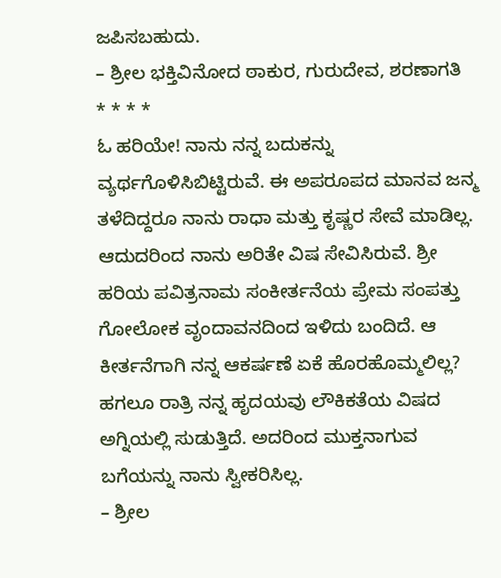ಜಪಿಸಬಹುದು.
– ಶ್ರೀಲ ಭಕ್ತಿವಿನೋದ ಠಾಕುರ, ಗುರುದೇವ, ಶರಣಾಗತಿ
* * * *
ಓ ಹರಿಯೇ! ನಾನು ನನ್ನ ಬದುಕನ್ನು ವ್ಯರ್ಥಗೊಳಿಸಿಬಿಟ್ಟಿರುವೆ. ಈ ಅಪರೂಪದ ಮಾನವ ಜನ್ಮ ತಳೆದಿದ್ದರೂ ನಾನು ರಾಧಾ ಮತ್ತು ಕೃಷ್ಣರ ಸೇವೆ ಮಾಡಿಲ್ಲ. ಆದುದರಿಂದ ನಾನು ಅರಿತೇ ವಿಷ ಸೇವಿಸಿರುವೆ. ಶ್ರೀ ಹರಿಯ ಪವಿತ್ರನಾಮ ಸಂಕೀರ್ತನೆಯ ಪ್ರೇಮ ಸಂಪತ್ತು ಗೋಲೋಕ ವೃಂದಾವನದಿಂದ ಇಳಿದು ಬಂದಿದೆ. ಆ ಕೀರ್ತನೆಗಾಗಿ ನನ್ನ ಆಕರ್ಷಣೆ ಏಕೆ ಹೊರಹೊಮ್ಮಲಿಲ್ಲ? ಹಗಲೂ ರಾತ್ರಿ ನನ್ನ ಹೃದಯವು ಲೌಕಿಕತೆಯ ವಿಷದ ಅಗ್ನಿಯಲ್ಲಿ ಸುಡುತ್ತಿದೆ. ಅದರಿಂದ ಮುಕ್ತನಾಗುವ ಬಗೆಯನ್ನು ನಾನು ಸ್ವೀಕರಿಸಿಲ್ಲ.
– ಶ್ರೀಲ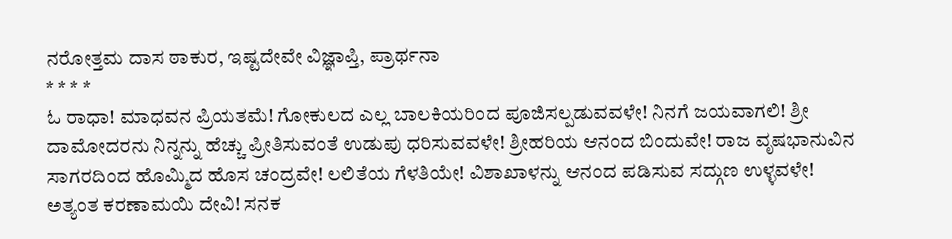ನರೋತ್ತಮ ದಾಸ ಠಾಕುರ, ಇಷ್ಟದೇವೇ ವಿಜ್ಞಾಪ್ತಿ, ಪ್ರಾರ್ಥನಾ
* * * *
ಓ ರಾಧಾ! ಮಾಧವನ ಪ್ರಿಯತಮೆ! ಗೋಕುಲದ ಎಲ್ಲ ಬಾಲಕಿಯರಿಂದ ಪೂಜಿಸಲ್ಪಡುವವಳೇ! ನಿನಗೆ ಜಯವಾಗಲಿ! ಶ್ರೀ ದಾಮೋದರನು ನಿನ್ನನ್ನು ಹೆಚ್ಚು ಪ್ರೀತಿಸುವಂತೆ ಉಡುಪು ಧರಿಸುವವಳೇ! ಶ್ರೀಹರಿಯ ಆನಂದ ಬಿಂದುವೇ! ರಾಜ ವೃಷಭಾನುವಿನ ಸಾಗರದಿಂದ ಹೊಮ್ಮಿದ ಹೊಸ ಚಂದ್ರವೇ! ಲಲಿತೆಯ ಗೆಳತಿಯೇ! ವಿಶಾಖಾಳನ್ನು ಆನಂದ ಪಡಿಸುವ ಸದ್ಗುಣ ಉಳ್ಳವಳೇ! ಅತ್ಯಂತ ಕರಣಾಮಯಿ ದೇವಿ! ಸನಕ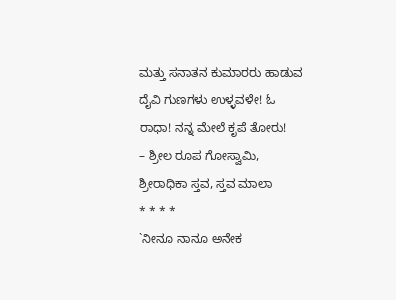ಮತ್ತು ಸನಾತನ ಕುಮಾರರು ಹಾಡುವ ದೈವಿ ಗುಣಗಳು ಉಳ್ಳವಳೇ! ಓ ರಾಧಾ! ನನ್ನ ಮೇಲೆ ಕೃಪೆ ತೋರು!
– ಶ್ರೀಲ ರೂಪ ಗೋಸ್ವಾಮಿ, ಶ್ರೀರಾಧಿಕಾ ಸ್ತವ, ಸ್ತವ ಮಾಲಾ
* * * *
`ನೀನೂ ನಾನೂ ಅನೇಕ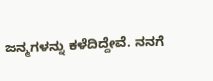ಜನ್ಮಗಳನ್ನು ಕಳೆದಿದ್ದೇವೆ. ನನಗೆ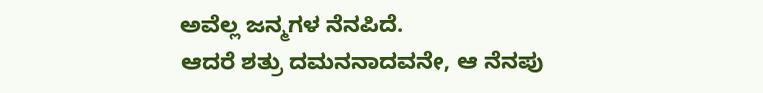ಅವೆಲ್ಲ ಜನ್ಮಗಳ ನೆನಪಿದೆ.
ಆದರೆ ಶತ್ರು ದಮನನಾದವನೇ, ಆ ನೆನಪು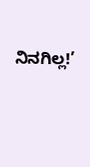ನಿನಗಿಲ್ಲ!’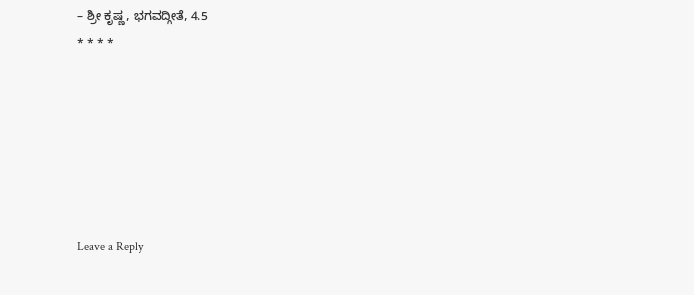– ಶ್ರೀ ಕೃಷ್ಣ, ಭಗವದ್ಗೀತೆ, 4.5
* * * *






Leave a Reply